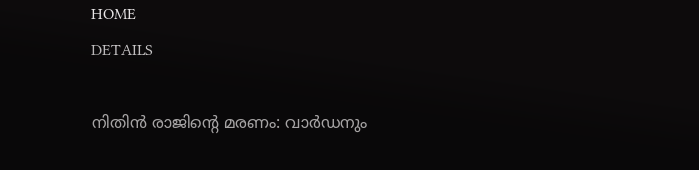HOME
DETAILS

നിതിൻ രാജിന്റെ മരണം: വാർഡനും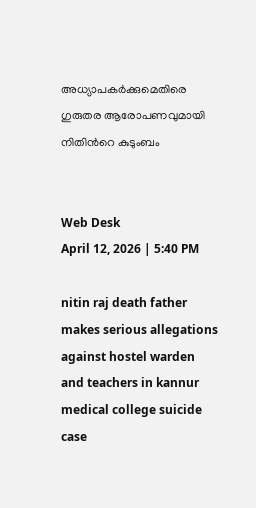അധ്യാപകർക്കുമെതിരെ ഗുരുതര ആരോപണവുമായി നിതിൻറെ കുടുംബം


Web Desk
April 12, 2026 | 5:40 PM

nitin raj death father makes serious allegations against hostel warden and teachers in kannur medical college suicide case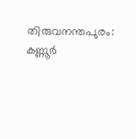തിരുവനന്തപുരം: കണ്ണൂർ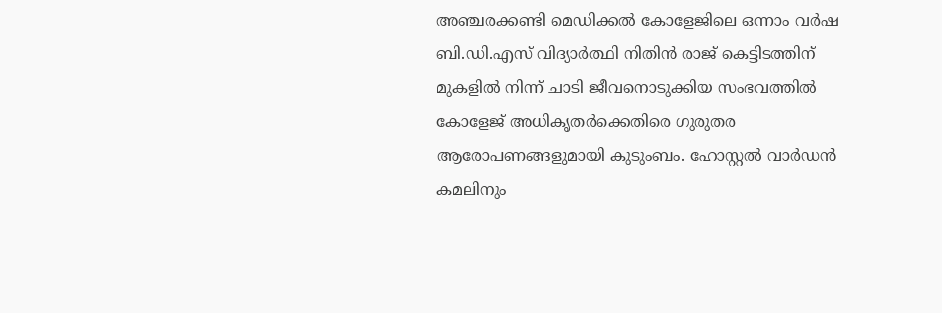അഞ്ചരക്കണ്ടി മെഡിക്കൽ കോളേജിലെ ഒന്നാം വർഷ ബി.ഡി.എസ് വിദ്യാർത്ഥി നിതിൻ രാജ് കെട്ടിടത്തിന് മുകളിൽ നിന്ന് ചാടി ജീവനൊടുക്കിയ സംഭവത്തിൽ കോളേജ് അധികൃതർക്കെതിരെ ഗുരുതര ആരോപണങ്ങളുമായി കുടുംബം. ഹോസ്റ്റൽ വാർഡൻ കമലിനും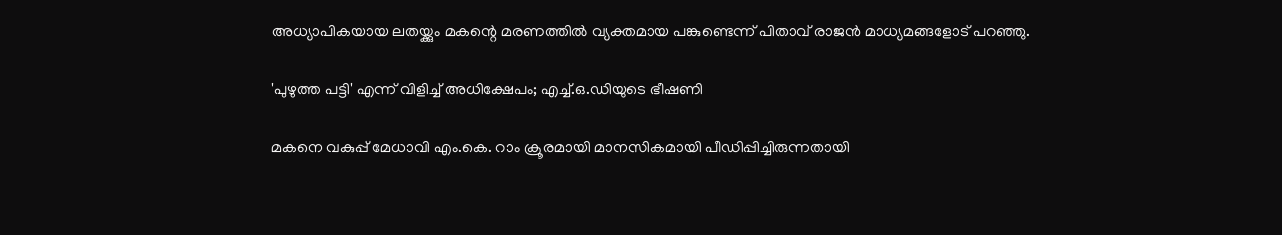അധ്യാപികയായ ലതയ്ക്കും മകന്റെ മരണത്തിൽ വ്യക്തമായ പങ്കുണ്ടെന്ന് പിതാവ് രാജൻ മാധ്യമങ്ങളോട് പറഞ്ഞു.

'പുഴുത്ത പട്ടി' എന്ന് വിളിച്ച് അധിക്ഷേപം; എച്ച്.ഒ.ഡിയുടെ ഭീഷണി

മകനെ വകുപ്പ് മേധാവി എം.കെ. റാം ക്രൂരമായി മാനസികമായി പീഡിപ്പിച്ചിരുന്നതായി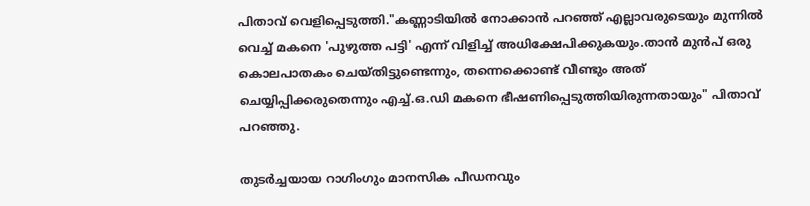പിതാവ് വെളിപ്പെടുത്തി."കണ്ണാടിയിൽ നോക്കാൻ പറഞ്ഞ് എല്ലാവരുടെയും മുന്നിൽ വെച്ച് മകനെ 'പുഴുത്ത പട്ടി' എന്ന് വിളിച്ച് അധിക്ഷേപിക്കുകയും.താൻ മുൻപ് ഒരു കൊലപാതകം ചെയ്തിട്ടുണ്ടെന്നും, തന്നെക്കൊണ്ട് വീണ്ടും അത് ചെയ്യിപ്പിക്കരുതെന്നും എച്ച്.ഒ.ഡി മകനെ ഭീഷണിപ്പെടുത്തിയിരുന്നതായും" പിതാവ് പറഞ്ഞു.

തുടർച്ചയായ റാഗിംഗും മാനസിക പീഡനവും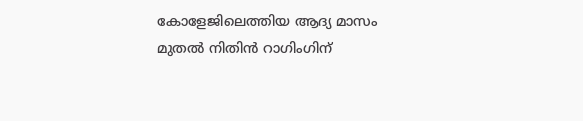കോളേജിലെത്തിയ ആദ്യ മാസം മുതൽ നിതിൻ റാഗിംഗിന്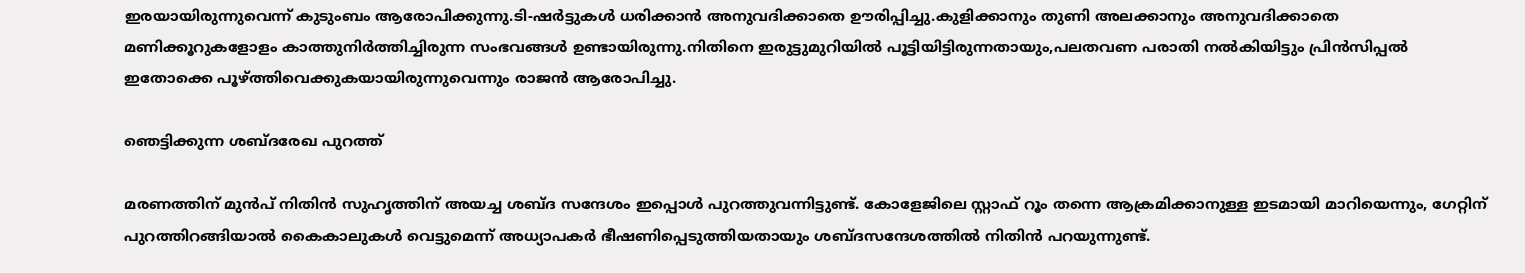ഇരയായിരുന്നുവെന്ന് കുടുംബം ആരോപിക്കുന്നു.ടി-ഷർട്ടുകൾ ധരിക്കാൻ അനുവദിക്കാതെ ഊരിപ്പിച്ചു.കുളിക്കാനും തുണി അലക്കാനും അനുവദിക്കാതെ മണിക്കൂറുകളോളം കാത്തുനിർത്തിച്ചിരുന്ന സംഭവങ്ങൾ ഉണ്ടായിരുന്നു.നിതിനെ ഇരുട്ടുമുറിയിൽ പൂട്ടിയിട്ടിരുന്നതായും,പലതവണ പരാതി നൽകിയിട്ടും പ്രിൻസിപ്പൽ ഇതോക്കെ പൂഴ്ത്തിവെക്കുകയായിരുന്നുവെന്നും രാജൻ ആരോപിച്ചു.

ഞെട്ടിക്കുന്ന ശബ്ദരേഖ പുറത്ത്

മരണത്തിന് മുൻപ് നിതിൻ സുഹൃത്തിന് അയച്ച ശബ്ദ സന്ദേശം ഇപ്പൊൾ പുറത്തുവന്നിട്ടുണ്ട്. കോളേജിലെ സ്റ്റാഫ് റൂം തന്നെ ആക്രമിക്കാനുള്ള ഇടമായി മാറിയെന്നും, ഗേറ്റിന് പുറത്തിറങ്ങിയാൽ കൈകാലുകൾ വെട്ടുമെന്ന് അധ്യാപകർ ഭീഷണിപ്പെടുത്തിയതായും ശബ്ദസന്ദേശത്തിൽ നിതിൻ പറയുന്നുണ്ട്.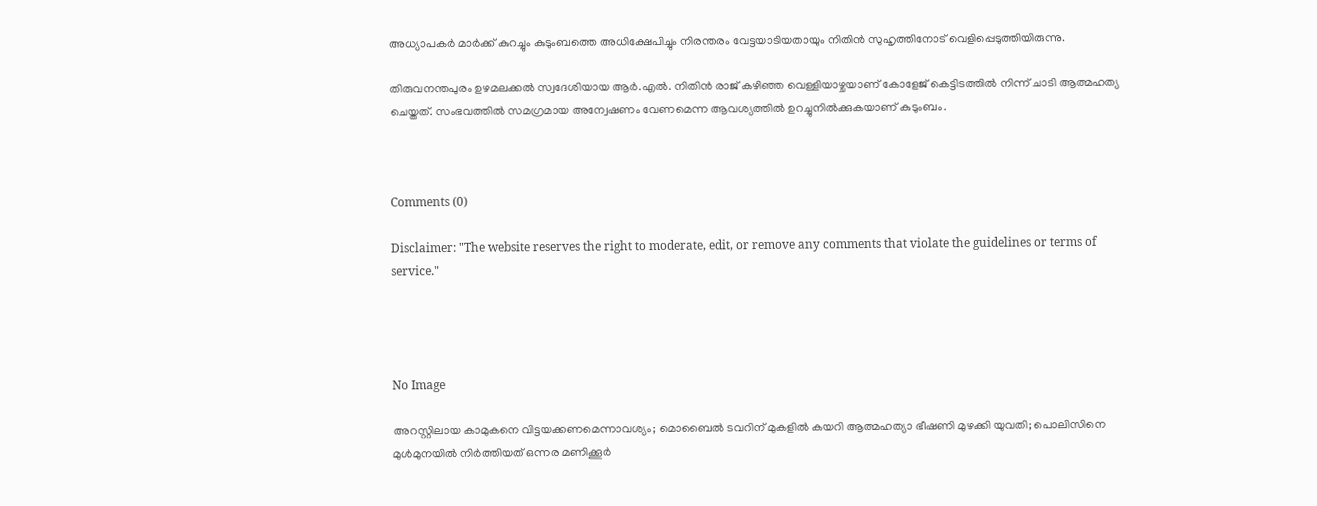അധ്യാപകർ മാർക്ക് കുറച്ചും കുടുംബത്തെ അധിക്ഷേപിച്ചും നിരന്തരം വേട്ടയാടിയതായും നിതിൻ സുഹൃത്തിനോട് വെളിപ്പെടുത്തിയിരുന്നു.

തിരുവനന്തപുരം ഉഴമലക്കൽ സ്വദേശിയായ ആർ.എൽ. നിതിൻ രാജ് കഴിഞ്ഞ വെള്ളിയാഴ്ചയാണ് കോളേജ് കെട്ടിടത്തിൽ നിന്ന് ചാടി ആത്മഹത്യ ചെയ്തത്. സംഭവത്തിൽ സമഗ്രമായ അന്വേഷണം വേണമെന്ന ആവശ്യത്തിൽ ഉറച്ചുനിൽക്കുകയാണ് കുടുംബം.



Comments (0)

Disclaimer: "The website reserves the right to moderate, edit, or remove any comments that violate the guidelines or terms of service."




No Image

അറസ്റ്റിലായ കാമുകനെ വിട്ടയക്കണമെന്നാവശ്യം; മൊബൈൽ ടവറിന് മുകളിൽ കയറി ആത്മഹത്യാ ഭീഷണി മുഴക്കി യുവതി; പൊലിസിനെ മുൾമുനയിൽ നിർത്തിയത് ഒന്നര മണിക്കൂർ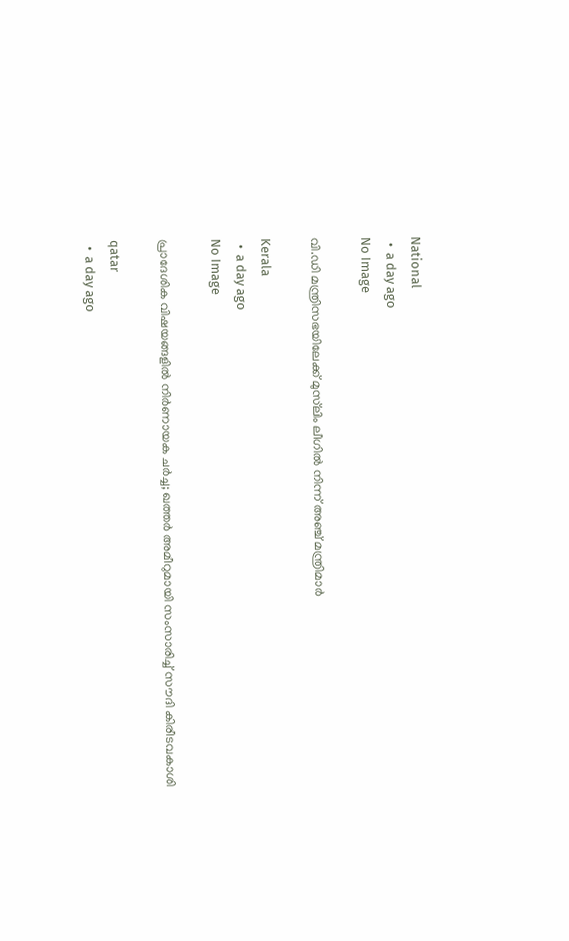National
  •  a day ago
No Image

വി.ഡി മന്ത്രിസഭയിലേക്ക് മുസ്‌ലിം ലീഗില്‍ നിന്ന് അഞ്ച് മന്ത്രിമാര്‍

Kerala
  •  a day ago
No Image

പ്രാദേശിക വിഷയങ്ങളില്‍ നിര്‍ണായക ചര്‍ച്ച; ഖത്തര്‍ അമീറുമായി സംസാരിച്ച് സൗദി കിരീടവകാശി

qatar
  •  a day ago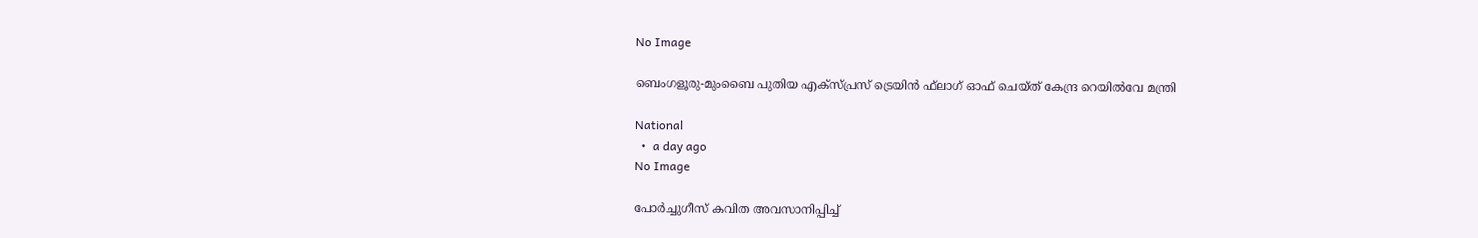No Image

ബെംഗളൂരു-മുംബൈ പുതിയ എക്‌സ്പ്രസ് ട്രെയിന്‍ ഫ്‌ലാഗ് ഓഫ് ചെയ്ത് കേന്ദ്ര റെയില്‍വേ മന്ത്രി

National
  •  a day ago
No Image

പോർച്ചുഗീസ് കവിത അവസാനിപ്പിച്ച്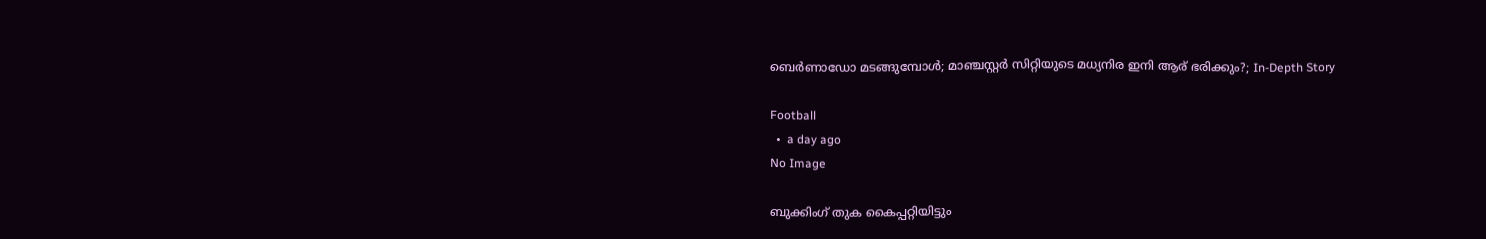ബെർണാഡോ മടങ്ങുമ്പോൾ; മാഞ്ചസ്റ്റർ സിറ്റിയുടെ മധ്യനിര ഇനി ആര് ഭരിക്കും?; In-Depth Story

Football
  •  a day ago
No Image

ബുക്കിംഗ് തുക കൈപ്പറ്റിയിട്ടും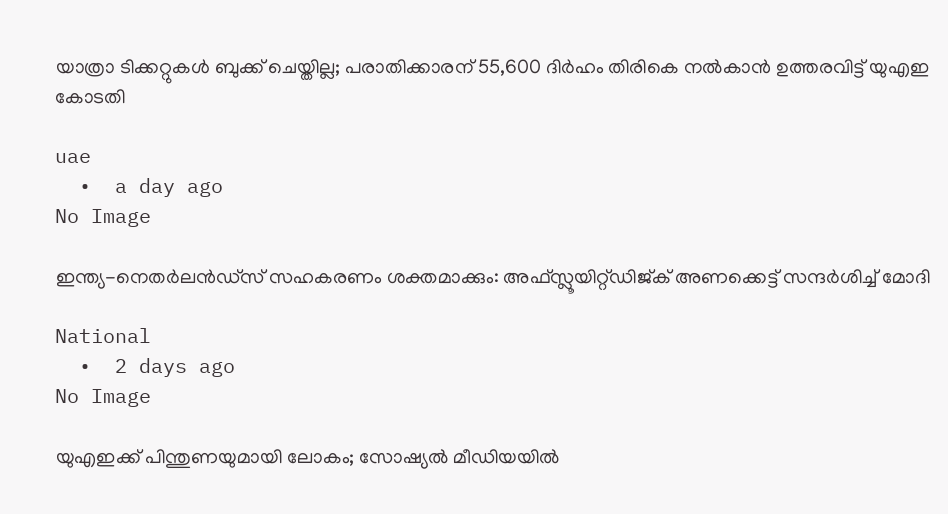യാത്രാ ടിക്കറ്റുകൾ ബുക്ക് ചെയ്തില്ല; പരാതിക്കാരന് 55,600 ദിർഹം തിരികെ നൽകാൻ ഉത്തരവിട്ട് യുഎഇ കോടതി

uae
  •  a day ago
No Image

ഇന്ത്യ-നെതര്‍ലന്‍ഡ്‌സ് സഹകരണം ശക്തമാക്കും: അഫ്സ്ലൂയിറ്റ്ഡിജ്ക് അണക്കെട്ട് സന്ദര്‍ശിച്ച് മോദി

National
  •  2 days ago
No Image

യുഎഇക്ക് പിന്തുണയുമായി ലോകം; സോഷ്യൽ മീഡിയയിൽ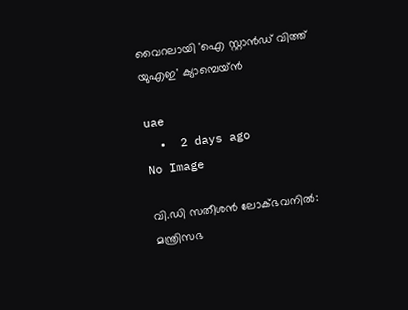വൈറലായി 'ഐ സ്റ്റാൻഡ് വിത്ത് യുഎഇ' ക്യാമ്പെയ്ൻ

uae
  •  2 days ago
No Image

വി.ഡി സതീശന്‍ ലോക്ഭവനില്‍: മന്ത്രിസഭ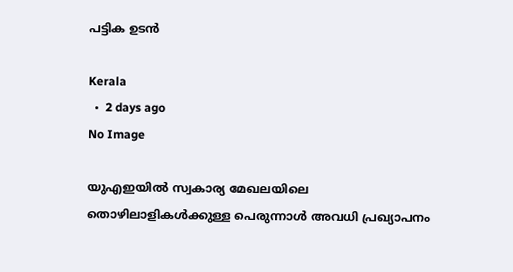പട്ടിക ഉടന്‍

Kerala
  •  2 days ago
No Image

യുഎഇയിൽ സ്വകാര്യ മേഖലയിലെ തൊഴിലാളികൾക്കുള്ള പെരുന്നാൾ അവധി പ്രഖ്യാപനം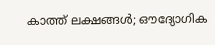കാത്ത് ലക്ഷങ്ങൾ; ഔദ്യോഗിക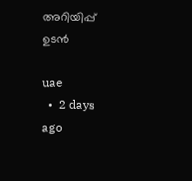അറിയിപ്പ് ഉടൻ

uae
  •  2 days ago